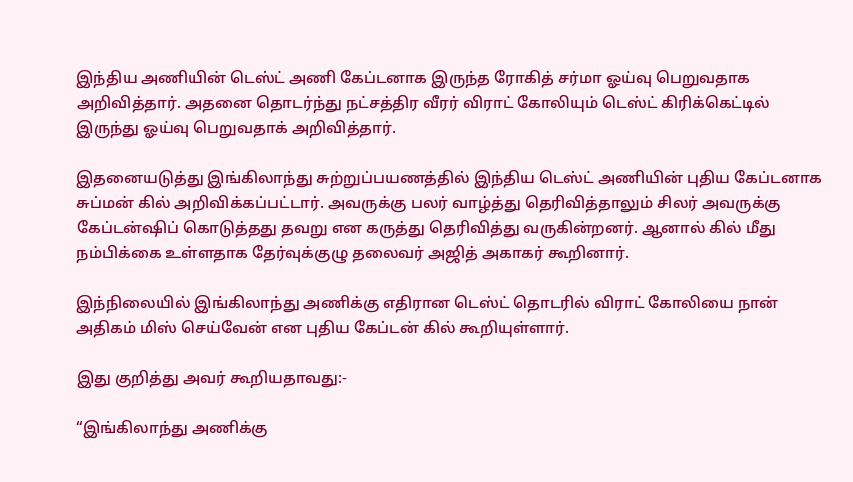இந்திய அணியின் டெஸ்ட் அணி கேப்டனாக இருந்த ரோகித் சர்மா ஓய்வு பெறுவதாக அறிவித்தார். அதனை தொடர்ந்து நட்சத்திர வீரர் விராட் கோலியும் டெஸ்ட் கிரிக்கெட்டில் இருந்து ஓய்வு பெறுவதாக் அறிவித்தார்.

இதனையடுத்து இங்கிலாந்து சுற்றுப்பயணத்தில் இந்திய டெஸ்ட் அணியின் புதிய கேப்டனாக சுப்மன் கில் அறிவிக்கப்பட்டார். அவருக்கு பலர் வாழ்த்து தெரிவித்தாலும் சிலர் அவருக்கு கேப்டன்ஷிப் கொடுத்தது தவறு என கருத்து தெரிவித்து வருகின்றனர். ஆனால் கில் மீது நம்பிக்கை உள்ளதாக தேர்வுக்குழு தலைவர் அஜித் அகாகர் கூறினார்.

இந்நிலையில் இங்கிலாந்து அணிக்கு எதிரான டெஸ்ட் தொடரில் விராட் கோலியை நான் அதிகம் மிஸ் செய்வேன் என புதிய கேப்டன் கில் கூறியுள்ளார்.

இது குறித்து அவர் கூறியதாவது:-

“இங்கிலாந்து அணிக்கு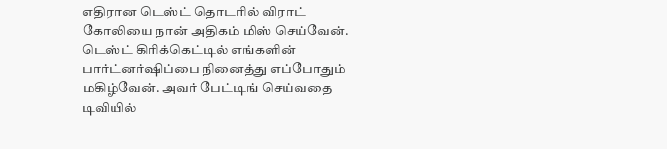எதிரான டெஸ்ட் தொடரில் விராட் கோலியை நான் அதிகம் மிஸ் செய்வேன். டெஸ்ட் கிரிக்கெட்டில் எங்களின் பார்ட்னர்ஷிப்பை நினைத்து எப்போதும் மகிழ்வேன். அவர் பேட்டிங் செய்வதை டிவியில்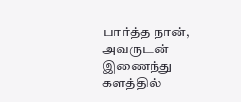பார்த்த நான், அவருடன் இணைந்து களத்தில்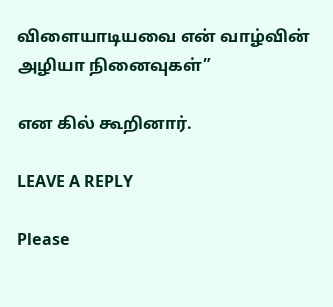விளையாடியவை என் வாழ்வின் அழியா நினைவுகள்”

என கில் கூறினார்.

LEAVE A REPLY

Please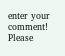enter your comment!
Please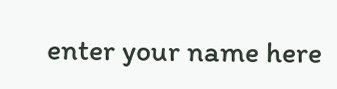enter your name here